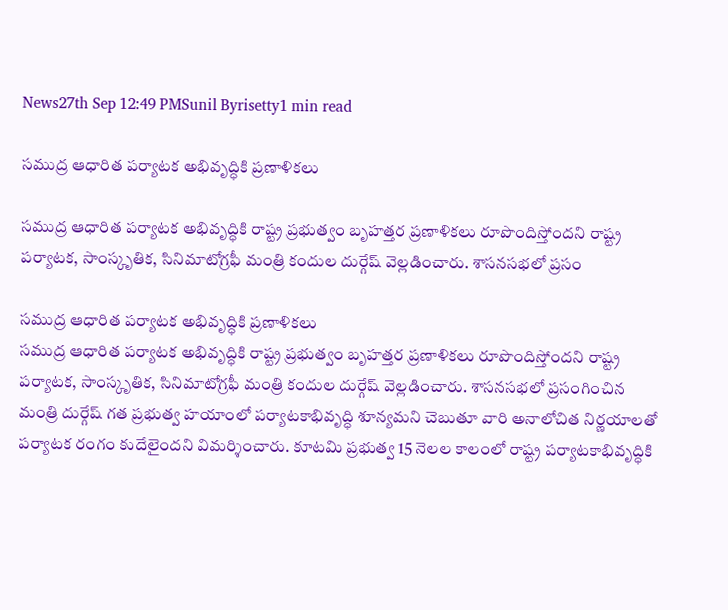News27th Sep 12:49 PMSunil Byrisetty1 min read

సముద్ర ఆధారిత పర్యాటక అభివృద్ధికి ప్రణాళికలు

సముద్ర ఆధారిత పర్యాటక అభివృద్ధికి రాష్ట్ర ప్రభుత్వం బృహత్తర ప్రణాళికలు రూపొందిస్తోందని రాష్ట్ర పర్యాటక, సాంస్కృతిక, సినిమాటోగ్రఫీ మంత్రి కందుల దుర్గేష్ వెల్లడించారు. శాసనసభలో ప్రసం

సముద్ర ఆధారిత పర్యాటక అభివృద్ధికి ప్రణాళికలు
సముద్ర ఆధారిత పర్యాటక అభివృద్ధికి రాష్ట్ర ప్రభుత్వం బృహత్తర ప్రణాళికలు రూపొందిస్తోందని రాష్ట్ర పర్యాటక, సాంస్కృతిక, సినిమాటోగ్రఫీ మంత్రి కందుల దుర్గేష్ వెల్లడించారు. శాసనసభలో ప్రసంగించిన మంత్రి దుర్గేష్ గత ప్రభుత్వ హయాంలో పర్యాటకాభివృద్ధి శూన్యమని చెబుతూ వారి అనాలోచిత నిర్ణయాలతో పర్యాటక రంగం కుదేలైందని విమర్శించారు. కూటమి ప్రభుత్వ 15 నెలల కాలంలో రాష్ట్ర పర్యాటకాభివృద్ధికి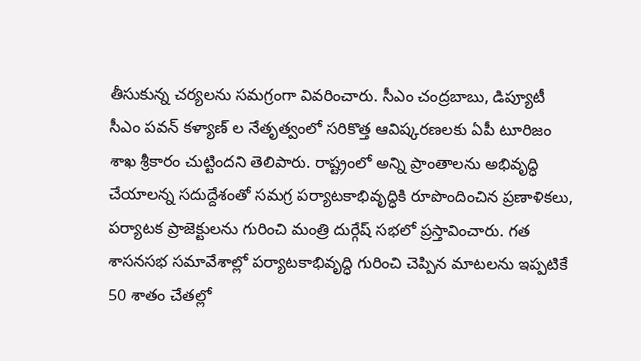తీసుకున్న చర్యలను సమగ్రంగా వివరించారు. సీఎం చంద్రబాబు, డిప్యూటీ సీఎం పవన్ కళ్యాణ్ ల నేతృత్వంలో సరికొత్త ఆవిష్కరణలకు ఏపీ టూరిజం శాఖ శ్రీకారం చుట్టిందని తెలిపారు. రాష్ట్రంలో అన్ని ప్రాంతాలను అభివృద్ధి చేయాలన్న సదుద్దేశంతో సమగ్ర పర్యాటకాభివృద్ధికి రూపొందించిన ప్రణాళికలు, పర్యాటక ప్రాజెక్టులను గురించి మంత్రి దుర్గేష్ సభలో ప్రస్తావించారు. గత శాసనసభ సమావేశాల్లో పర్యాటకాభివృద్ధి గురించి చెప్పిన మాటలను ఇప్పటికే 50 శాతం చేతల్లో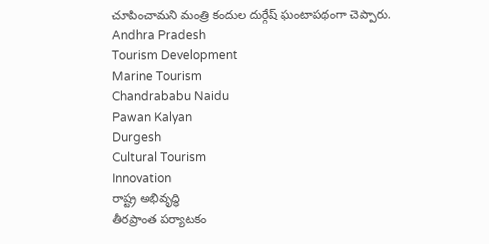చూపించామని మంత్రి కందుల దుర్గేష్ ఘంటాపథంగా చెప్పారు.
Andhra Pradesh
Tourism Development
Marine Tourism
Chandrababu Naidu
Pawan Kalyan
Durgesh
Cultural Tourism
Innovation
రాష్ట్ర అభివృద్ధి
తీరప్రాంత పర్యాటకం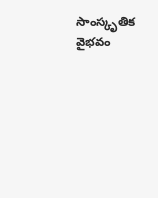సాంస్కృతిక వైభవం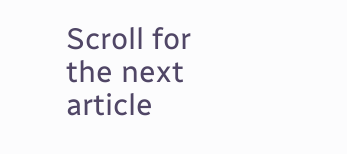Scroll for the next article